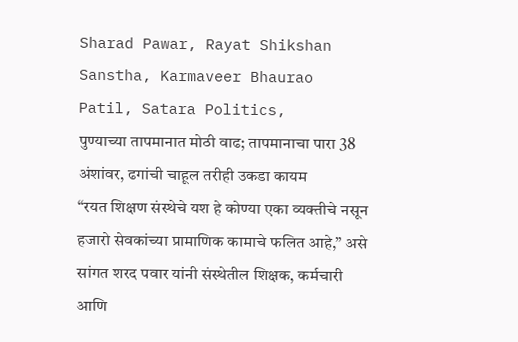Sharad Pawar, Rayat Shikshan Sanstha, Karmaveer Bhaurao Patil, Satara Politics,
पुण्याच्या तापमानात मोठी वाढ; तापमानाचा पारा 38 अंशांवर, ढगांची चाहूल तरीही उकडा कायम
“रयत शिक्षण संस्थेचे यश हे कोण्या एका व्यक्तीचे नसून हजारो सेवकांच्या प्रामाणिक कामाचे फलित आहे,” असे सांगत शरद पवार यांनी संस्थेतील शिक्षक, कर्मचारी आणि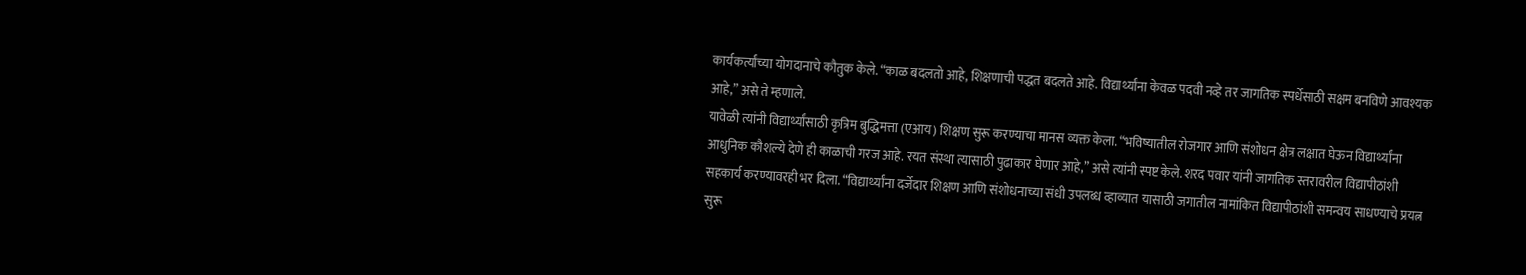कार्यकर्त्यांच्या योगदानाचे कौतुक केले. “काळ बदलतो आहे, शिक्षणाची पद्धत बदलते आहे. विद्यार्थ्यांना केवळ पदवी नव्हे तर जागतिक स्पर्धेसाठी सक्षम बनविणे आवश्यक आहे,” असे ते म्हणाले.
यावेळी त्यांनी विद्यार्थ्यांसाठी कृत्रिम बुद्धिमत्ता (एआय) शिक्षण सुरू करण्याचा मानस व्यक्त केला. “भविष्यातील रोजगार आणि संशोधन क्षेत्र लक्षात घेऊन विद्यार्थ्यांना आधुनिक कौशल्ये देणे ही काळाची गरज आहे. रयत संस्था त्यासाठी पुढाकार घेणार आहे,” असे त्यांनी स्पष्ट केले. शरद पवार यांनी जागतिक स्तरावरील विद्यापीठांशी सहकार्य करण्यावरही भर दिला. “विद्यार्थ्यांना दर्जेदार शिक्षण आणि संशोधनाच्या संधी उपलब्ध व्हाव्यात यासाठी जगातील नामांकित विद्यापीठांशी समन्वय साधण्याचे प्रयत्न सुरू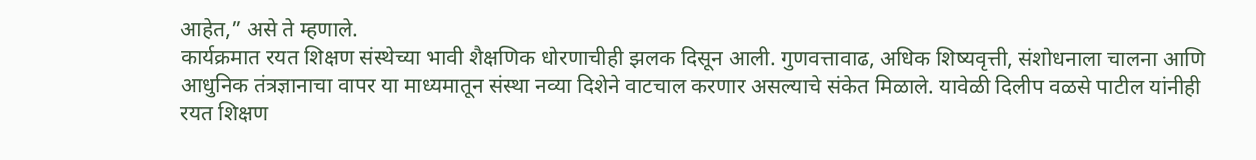आहेत,” असे ते म्हणाले.
कार्यक्रमात रयत शिक्षण संस्थेच्या भावी शैक्षणिक धोरणाचीही झलक दिसून आली. गुणवत्तावाढ, अधिक शिष्यवृत्ती, संशोधनाला चालना आणि आधुनिक तंत्रज्ञानाचा वापर या माध्यमातून संस्था नव्या दिशेने वाटचाल करणार असल्याचे संकेत मिळाले. यावेळी दिलीप वळसे पाटील यांनीही रयत शिक्षण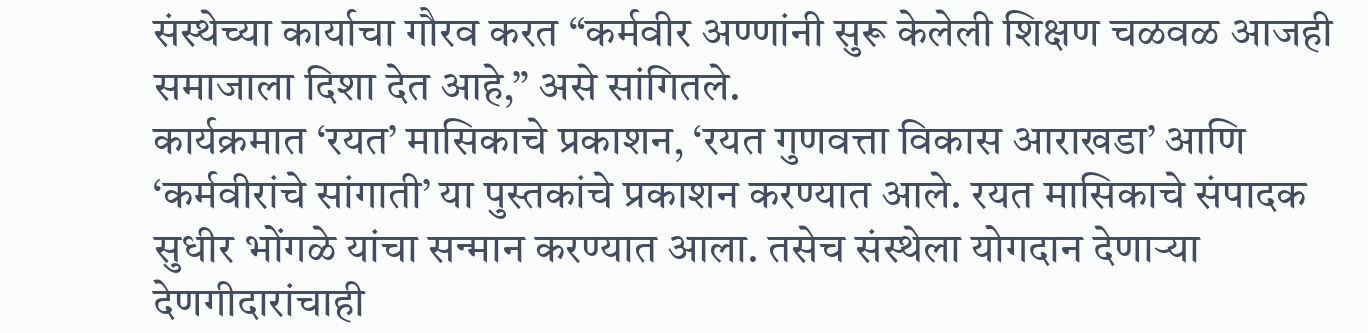संस्थेच्या कार्याचा गौरव करत “कर्मवीर अण्णांनी सुरू केलेली शिक्षण चळवळ आजही समाजाला दिशा देत आहे,” असे सांगितले.
कार्यक्रमात ‘रयत’ मासिकाचे प्रकाशन, ‘रयत गुणवत्ता विकास आराखडा’ आणि ‘कर्मवीरांचे सांगाती’ या पुस्तकांचे प्रकाशन करण्यात आले. रयत मासिकाचे संपादक सुधीर भोंगळे यांचा सन्मान करण्यात आला. तसेच संस्थेला योगदान देणाऱ्या देणगीदारांचाही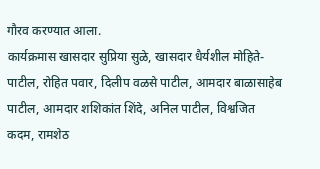गौरव करण्यात आला.
कार्यक्रमास खासदार सुप्रिया सुळे, खासदार धैर्यशील मोहिते-पाटील, रोहित पवार, दिलीप वळसे पाटील, आमदार बाळासाहेब पाटील, आमदार शशिकांत शिंदे, अनिल पाटील, विश्वजित कदम, रामशेठ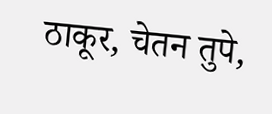ठाकूर, चेतन तुपे,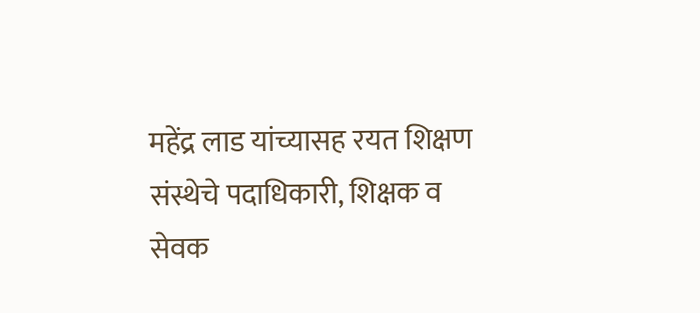महेंद्र लाड यांच्यासह रयत शिक्षण संस्थेचे पदाधिकारी, शिक्षक व सेवक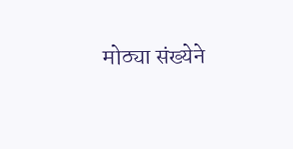मोठ्या संख्येने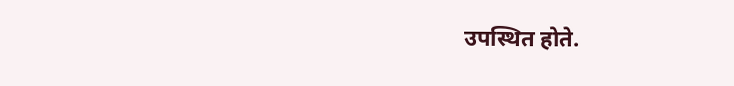उपस्थित होते.